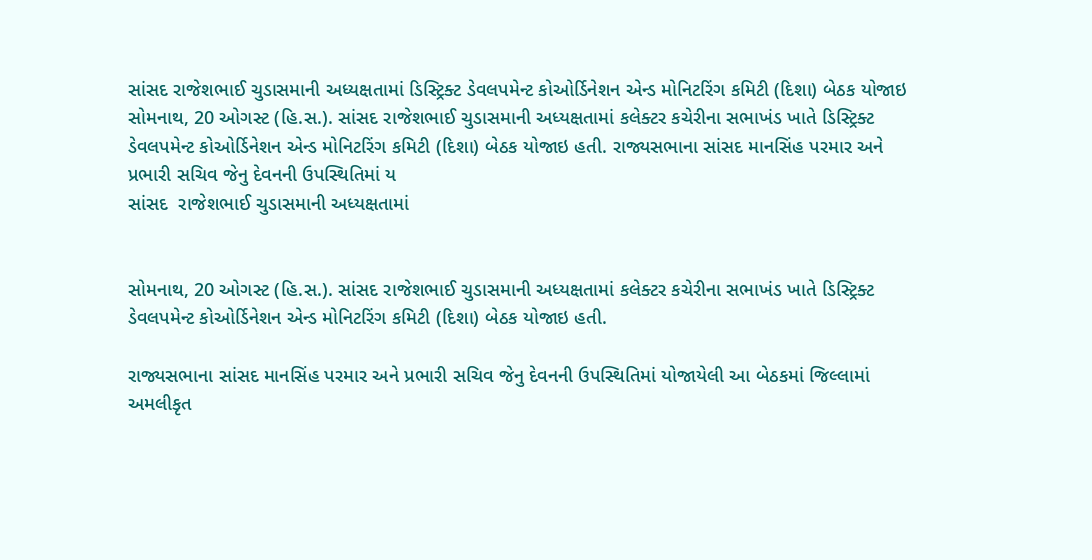સાંસદ રાજેશભાઈ ચુડાસમાની અધ્યક્ષતામાં ડિસ્ટ્રિક્ટ ડેવલપમેન્ટ કોઓર્ડિનેશન એન્ડ મોનિટરિંગ કમિટી (દિશા) બેઠક યોજાઇ
સોમનાથ, 20 ઓગસ્ટ (હિ.સ.). સાંસદ રાજેશભાઈ ચુડાસમાની અધ્યક્ષતામાં કલેક્ટર કચેરીના સભાખંડ ખાતે ડિસ્ટ્રિક્ટ ડેવલપમેન્ટ કોઓર્ડિનેશન એન્ડ મોનિટરિંગ કમિટી (દિશા) બેઠક યોજાઇ હતી. રાજ્યસભાના સાંસદ માનસિંહ પરમાર અને પ્રભારી સચિવ જેનુ દેવનની ઉપસ્થિતિમાં ય
સાંસદ  રાજેશભાઈ ચુડાસમાની અધ્યક્ષતામાં


સોમનાથ, 20 ઓગસ્ટ (હિ.સ.). સાંસદ રાજેશભાઈ ચુડાસમાની અધ્યક્ષતામાં કલેક્ટર કચેરીના સભાખંડ ખાતે ડિસ્ટ્રિક્ટ ડેવલપમેન્ટ કોઓર્ડિનેશન એન્ડ મોનિટરિંગ કમિટી (દિશા) બેઠક યોજાઇ હતી.

રાજ્યસભાના સાંસદ માનસિંહ પરમાર અને પ્રભારી સચિવ જેનુ દેવનની ઉપસ્થિતિમાં યોજાયેલી આ બેઠકમાં જિલ્લામાં અમલીકૃત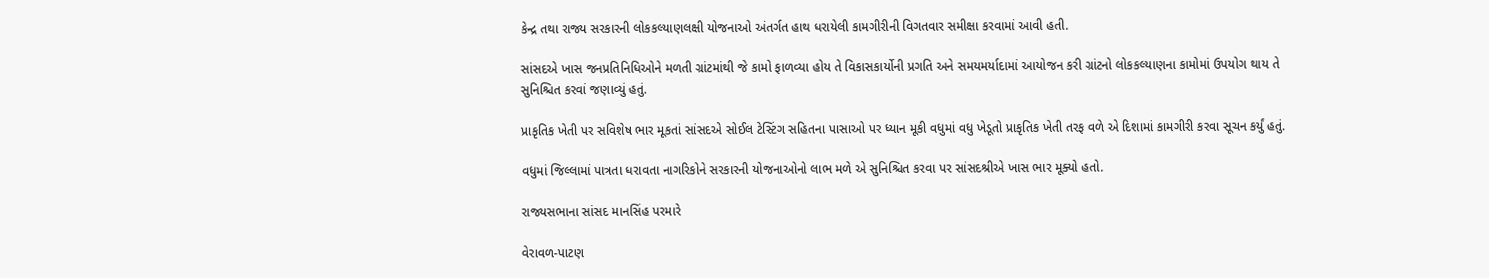કેન્દ્ર તથા રાજ્ય સરકારની લોકકલ્યાણલક્ષી યોજનાઓ અંતર્ગત હાથ ધરાયેલી કામગીરીની વિગતવાર સમીક્ષા કરવામાં આવી હતી.

સાંસદએ ખાસ જનપ્રતિનિધિઓને મળતી ગ્રાંટમાંથી જે કામો ફાળવ્યા હોય તે વિકાસકાર્યોની પ્રગતિ અને સમયમર્યાદામાં આયોજન કરી ગ્રાંટનો લોકકલ્યાણના કામોમાં ઉપયોગ થાય તે સુનિશ્ચિત કરવાં જણાવ્યું હતું.

પ્રાકૃતિક ખેતી પર સવિશેષ ભાર મૂકતાં સાંસદએ સોઈલ ટેસ્ટિંગ સહિતના પાસાઓ પર ધ્યાન મૂકી વધુમાં વધુ ખેડૂતો પ્રાકૃતિક ખેતી તરફ વળે એ દિશામાં કામગીરી કરવા સૂચન કર્યું હતું.

વધુમાં જિલ્લામાં પાત્રતા ધરાવતા નાગરિકોને સરકારની યોજનાઓનો લાભ મળે એ સુનિશ્ચિત કરવા પર સાંસદશ્રીએ ખાસ ભાર મૂક્યો હતો.

રાજ્યસભાના સાંસદ માનસિંહ પરમારે

વેરાવળ-પાટણ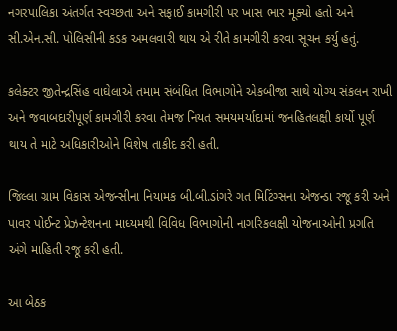નગરપાલિકા અંતર્ગત સ્વચ્છતા અને સફાઈ કામગીરી પર ખાસ ભાર મૂક્યો હતો અને સી.એન.સી. પોલિસીની કડક અમલવારી થાય એ રીતે કામગીરી કરવા સૂચન કર્યુ હતું.

કલેક્ટર જીતેન્દ્રસિંહ વાઘેલાએ તમામ સંબંધિત વિભાગોને એકબીજા સાથે યોગ્ય સંકલન રાખી અને જવાબદારીપૂર્ણ કામગીરી કરવા તેમજ નિયત સમયમર્યાદામાં જનહિતલક્ષી કાર્યો પૂર્ણ થાય તે માટે અધિકારીઓને વિશેષ તાકીદ કરી હતી.

જિલ્લા ગ્રામ વિકાસ એજન્સીના નિયામક બી.બી.ડાંગરે ગત મિટિંગ્સના એજન્ડા રજૂ કરી અને પાવર પોઈન્ટ પ્રેઝન્ટેશનના માધ્યમથી વિવિધ વિભાગોની નાગરિકલક્ષી યોજનાઓની પ્રગતિ અંગે માહિતી રજૂ કરી હતી.

આ બેઠક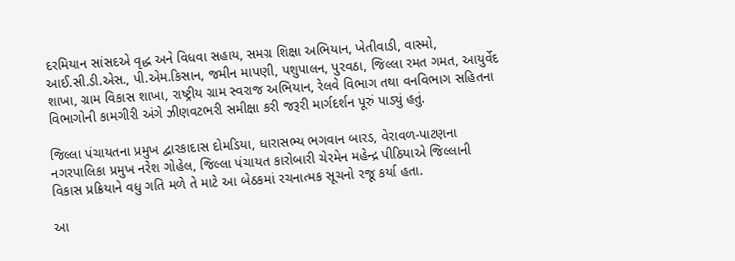દરમિયાન સાંસદએ વૃદ્ધ અને વિધવા સહાય, સમગ્ર શિક્ષા અભિયાન, ખેતીવાડી, વાસ્મો, આઈ.સી.ડી.એસ., પી.એમ.કિસાન, જમીન માપણી, પશુપાલન, પુરવઠા, જિલ્લા રમત ગમત, આયુર્વેદ શાખા, ગ્રામ વિકાસ શાખા, રાષ્ટ્રીય ગ્રામ સ્વરાજ અભિયાન, રેલવે વિભાગ તથા વનવિભાગ સહિતના વિભાગોની કામગીરી અંગે ઝીણવટભરી સમીક્ષા કરી જરૂરી માર્ગદર્શન પૂરું પાડ્યું હતું.

જિલ્લા પંચાયતના પ્રમુખ દ્વારકાદાસ દોમડિયા, ધારાસભ્ય ભગવાન બારડ, વેરાવળ-પાટણના નગરપાલિકા પ્રમુખ નરેશ ગોહેલ, જિલ્લા પંચાયત કારોબારી ચેરમેન મહેન્દ્ર પીઠિયાએ જિલ્લાની વિકાસ પ્રક્રિયાને વધુ ગતિ મળે તે માટે આ બેઠકમાં રચનાત્મક સૂચનો રજૂ કર્યા હતા.

આ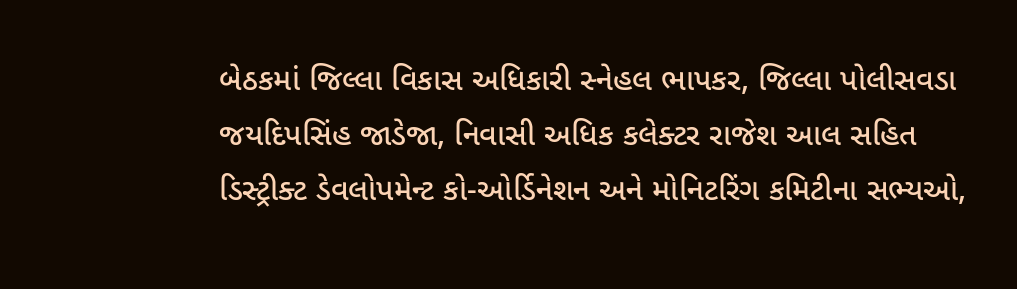બેઠકમાં જિલ્લા વિકાસ અધિકારી સ્નેહલ ભાપકર, જિલ્લા પોલીસવડા જયદિપસિંહ જાડેજા, નિવાસી અધિક કલેક્ટર રાજેશ આલ સહિત ડિસ્ટ્રીક્ટ ડેવલોપમેન્ટ કો-ઓર્ડિનેશન અને મોનિટરિંગ કમિટીના સભ્યઓ,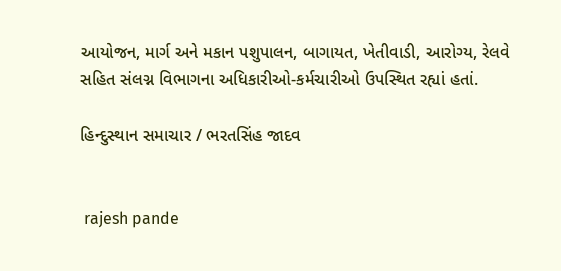આયોજન, માર્ગ અને મકાન પશુપાલન, બાગાયત, ખેતીવાડી, આરોગ્ય, રેલવે સહિત સંલગ્ન વિભાગના અધિકારીઓ-કર્મચારીઓ ઉપસ્થિત રહ્યાં હતાં.

હિન્દુસ્થાન સમાચાર / ભરતસિંહ જાદવ


 rajesh pande